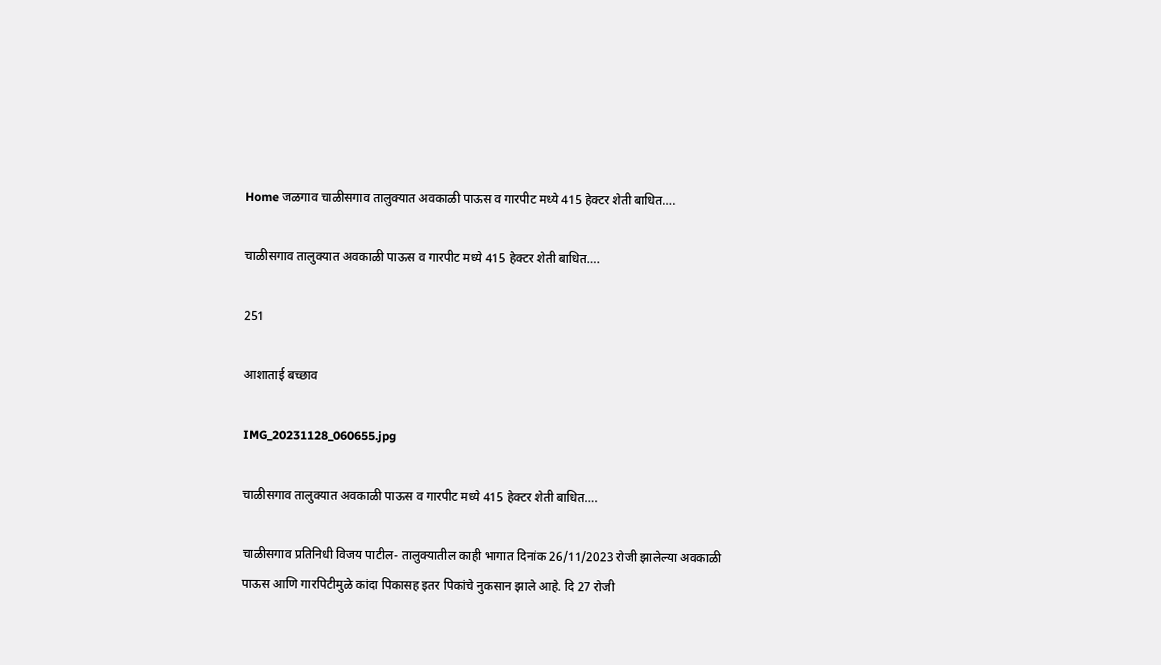Home जळगाव चाळीसगाव तालुक्यात अवकाळी पाऊस व गारपीट मध्ये 415 हेक्टर शेती बाधित….

चाळीसगाव तालुक्यात अवकाळी पाऊस व गारपीट मध्ये 415 हेक्टर शेती बाधित….

251

आशाताई बच्छाव

IMG_20231128_060655.jpg

चाळीसगाव तालुक्यात अवकाळी पाऊस व गारपीट मध्ये 415 हेक्टर शेती बाधित….

चाळीसगाव प्रतिनिधी विजय पाटील- तालुक्यातील काही भागात दिनांक 26/11/2023 रोजी झालेल्या अवकाळी पाऊस आणि गारपिटीमुळे कांदा पिकासह इतर पिकांचे नुकसान झाले आहे. दि 27 रोजी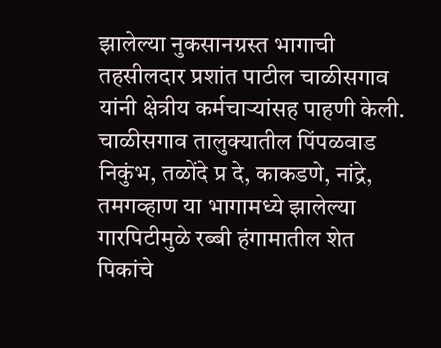झालेल्या नुकसानग्रस्त भागाची तहसीलदार प्रशांत पाटील चाळीसगाव यांनी क्षेत्रीय कर्मचाऱ्यांसह पाहणी केली.
चाळीसगाव तालुक्यातील पिंपळवाड निकुंभ, तळोंदे प्र दे, काकडणे, नांद्रे, तमगव्हाण या भागामध्ये झालेल्या गारपिटीमुळे रब्बी हंगामातील शेत पिकांचे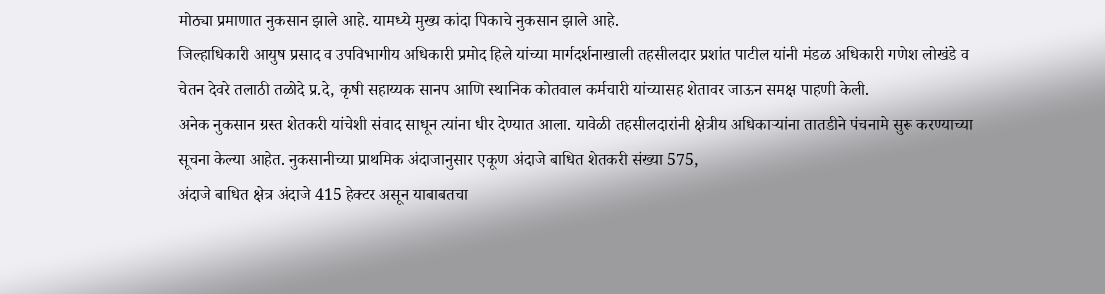मोठ्या प्रमाणात नुकसान झाले आहे. यामध्ये मुख्य कांदा पिकाचे नुकसान झाले आहे.
जिल्हाधिकारी आयुष प्रसाद व उपविभागीय अधिकारी प्रमोद हिले यांच्या मार्गदर्शनाखाली तहसीलदार प्रशांत पाटील यांनी मंडळ अधिकारी गणेश लोखंडे व चेतन देवरे तलाठी तळोदे प्र.दे, कृषी सहाय्यक सानप आणि स्थानिक कोतवाल कर्मचारी यांच्यासह शेतावर जाऊन समक्ष पाहणी केली.
अनेक नुकसान ग्रस्त शेतकरी यांचेशी संवाद साधून त्यांना धीर देण्यात आला. यावेळी तहसीलदारांनी क्षेत्रीय अधिकाऱ्यांना तातडीने पंचनामे सुरू करण्याच्या सूचना केल्या आहेत. नुकसानीच्या प्राथमिक अंदाजानुसार एकूण अंदाजे बाधित शेतकरी संख्या 575,
अंदाजे बाधित क्षेत्र अंदाजे 415 हेक्टर असून याबाबतचा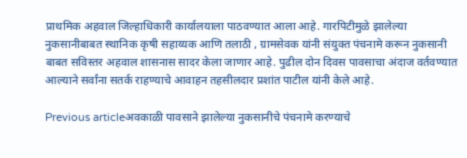प्राथमिक अहवाल जिल्हाधिकारी कार्यालयाला पाठवण्यात आला आहे. गारपिटीमुळे झालेल्या नुकसानीबाबत स्थानिक कृषी सहाय्यक आणि तलाठी , ग्रामसेवक यांनी संयुक्त पंचनामे करून नुकसानी बाबत सविस्तर अहवाल शासनास सादर केला जाणार आहे. पुढील दोन दिवस पावसाचा अंदाज वर्तवण्यात आल्याने सर्वांना सतर्क राहण्याचे आवाहन तहसीलदार प्रशांत पाटील यांनी केले आहे.

Previous articleअवकाळी पावसाने झालेल्या नुकसानीचे पंचनामे करण्याचे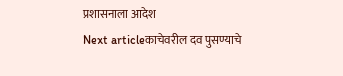प्रशासनाला आदेश
Next articleकाचेवरील दव पुसण्याचे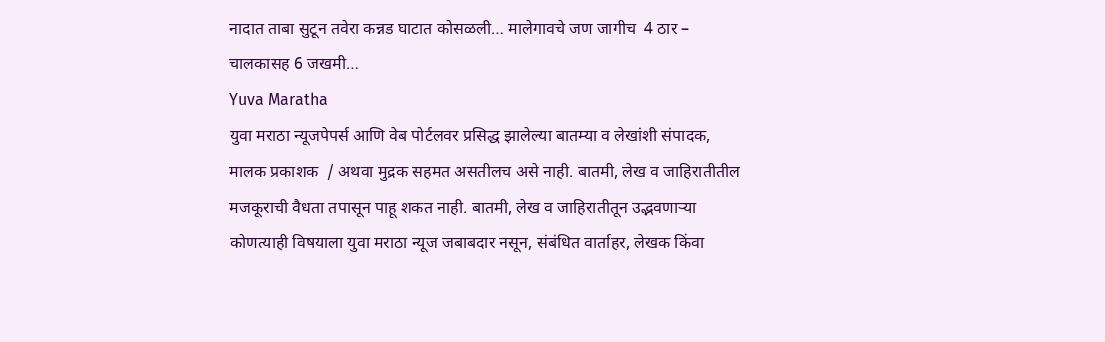नादात ताबा सुटून तवेरा कन्नड घाटात कोसळली… मालेगावचे जण जागीच  4 ठार – चालकासह 6 जखमी…
Yuva Maratha
युवा मराठा न्यूजपेपर्स आणि वेब पोर्टलवर प्रसिद्ध झालेल्या बातम्या व लेखांशी संपादक, मालक प्रकाशक  / अथवा मुद्रक सहमत असतीलच असे नाही. बातमी, लेख व जाहिरातीतील मजकूराची वैधता तपासून पाहू शकत नाही. बातमी, लेख व जाहिरातीतून उद्भवणाऱ्या कोणत्याही विषयाला युवा मराठा न्यूज जबाबदार नसून, संबंधित वार्ताहर, लेखक किंवा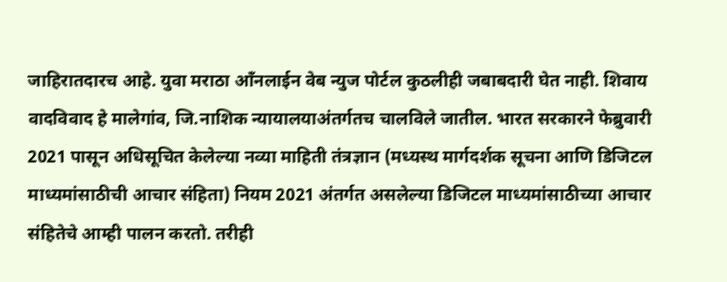जाहिरातदारच आहे. युवा मराठा आँनलाईन वेब न्युज पोर्टल कुठलीही जबाबदारी घेत नाही. शिवाय वादविवाद हे मालेगांव, जि.नाशिक न्यायालयाअंतर्गतच चालविले जातील. भारत सरकारने फेब्रुवारी 2021 पासून अधिसूचित केलेल्या नव्या माहिती तंत्रज्ञान (मध्यस्थ मार्गदर्शक सूचना आणि डिजिटल माध्यमांसाठीची आचार संहिता) नियम 2021 अंतर्गत असलेल्या डिजिटल माध्यमांसाठीच्या आचार संहितेचे आम्ही पालन करतो. तरीही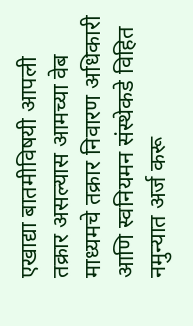एखाद्या बातमीविषयी आपली तक्रार असल्यास आमच्या वेब माध्यमचे तक्रार निवारण अधिकारी आणि स्वनियमन संस्थेकडे विहित नमुन्यात अर्ज करू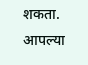शकता. आपल्या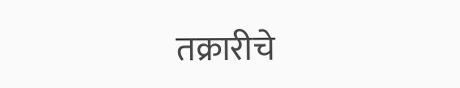तक्रारीचे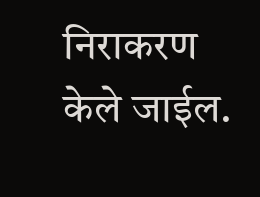निराकरण केले जाईल.